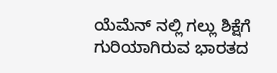ಯೆಮೆನ್ ನಲ್ಲಿ ಗಲ್ಲು ಶಿಕ್ಷೆಗೆ ಗುರಿಯಾಗಿರುವ ಭಾರತದ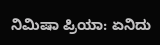ನಿಮಿಷಾ ಪ್ರಿಯಾ: ಏನಿದು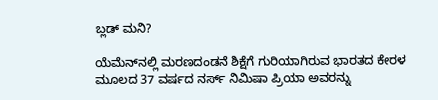ಬ್ಲಡ್‌ ಮನಿ?

ಯೆಮೆನ್‌ನಲ್ಲಿ ಮರಣದಂಡನೆ ಶಿಕ್ಷೆಗೆ ಗುರಿಯಾಗಿರುವ ಭಾರತದ ಕೇರಳ ಮೂಲದ 37 ವರ್ಷದ ನರ್ಸ್ ನಿಮಿಷಾ ಪ್ರಿಯಾ ಅವರನ್ನು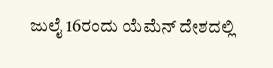ಜುಲೈ 16ರಂದು ಯೆಮೆನ್ ದೇಶದಲ್ಲಿ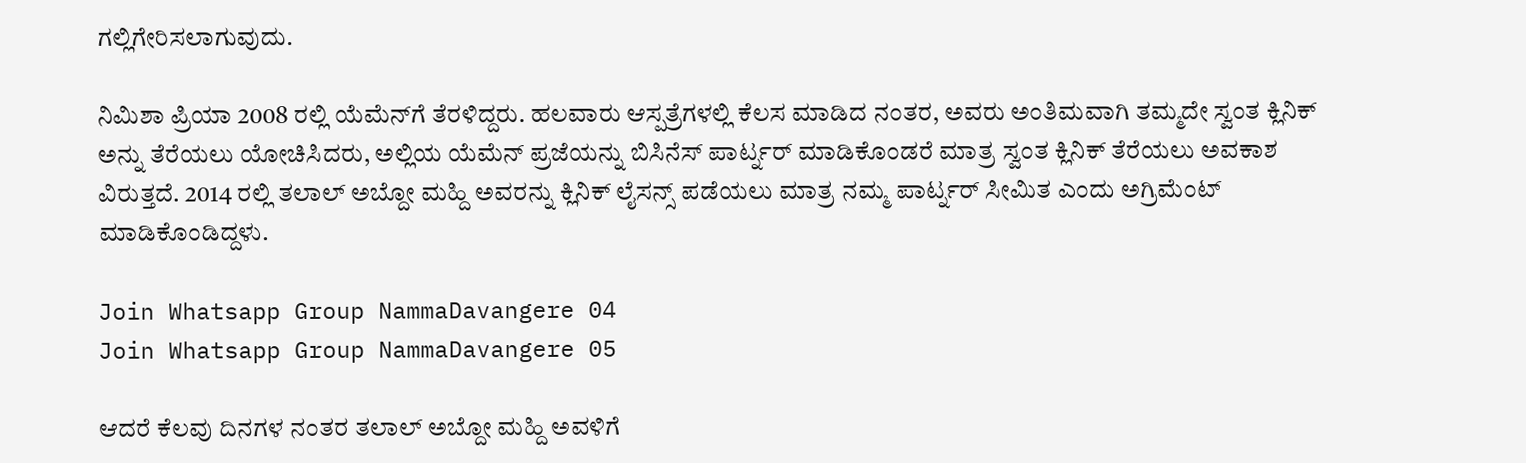ಗಲ್ಲಿಗೇರಿಸಲಾಗುವುದು.

ನಿಮಿಶಾ ಪ್ರಿಯಾ 2008 ರಲ್ಲಿ ಯೆಮೆನ್‌ಗೆ ತೆರಳಿದ್ದರು. ಹಲವಾರು ಆಸ್ಪತ್ರೆಗಳಲ್ಲಿ ಕೆಲಸ ಮಾಡಿದ ನಂತರ, ಅವರು ಅಂತಿಮವಾಗಿ ತಮ್ಮದೇ ಸ್ವಂತ ಕ್ಲಿನಿಕ್ ಅನ್ನು ತೆರೆಯಲು ಯೋಚಿಸಿದರು, ಅಲ್ಲಿಯ ಯೆಮೆನ್ ಪ್ರಜೆಯನ್ನು ಬಿಸಿನೆಸ್ ಪಾರ್ಟ್ನರ್ ಮಾಡಿಕೊಂಡರೆ ಮಾತ್ರ ಸ್ವಂತ ಕ್ಲಿನಿಕ್ ತೆರೆಯಲು ಅವಕಾಶ ವಿರುತ್ತದೆ. 2014 ರಲ್ಲಿ ತಲಾಲ್ ಅಬ್ದೋ ಮಹ್ದಿ ಅವರನ್ನು ಕ್ಲಿನಿಕ್ ಲೈಸನ್ಸ್ ಪಡೆಯಲು ಮಾತ್ರ ನಮ್ಮ ಪಾರ್ಟ್ನರ್ ಸೀಮಿತ ಎಂದು ಅಗ್ರಿಮೆಂಟ್ ಮಾಡಿಕೊಂಡಿದ್ದಳು.

Join Whatsapp Group NammaDavangere 04
Join Whatsapp Group NammaDavangere 05

ಆದರೆ ಕೆಲವು ದಿನಗಳ ನಂತರ ತಲಾಲ್ ಅಬ್ದೋ ಮಹ್ದಿ ಅವಳಿಗೆ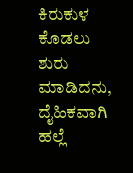ಕಿರುಕುಳ ಕೊಡಲು ಶುರು ಮಾಡಿದನು, ದೈಹಿಕವಾಗಿ ಹಲ್ಲೆ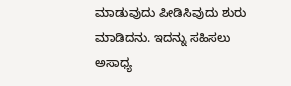ಮಾಡುವುದು ಪೀಡಿಸಿವುದು ಶುರು ಮಾಡಿದನು. ಇದನ್ನು ಸಹಿಸಲು ಅಸಾಧ್ಯ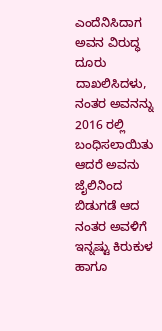ಎಂದೆನಿಸಿದಾಗ ಅವನ ವಿರುದ್ಧ ದೂರು ದಾಖಲಿಸಿದಳು, ನಂತರ ಅವನನ್ನು 2016 ರಲ್ಲಿ ಬಂಧಿಸಲಾಯಿತು ಆದರೆ ಅವನು ಜೈಲಿನಿಂದ ಬಿಡುಗಡೆ ಆದ ನಂತರ ಅವಳಿಗೆ ಇನ್ನಷ್ಟು ಕಿರುಕುಳ ಹಾಗೂ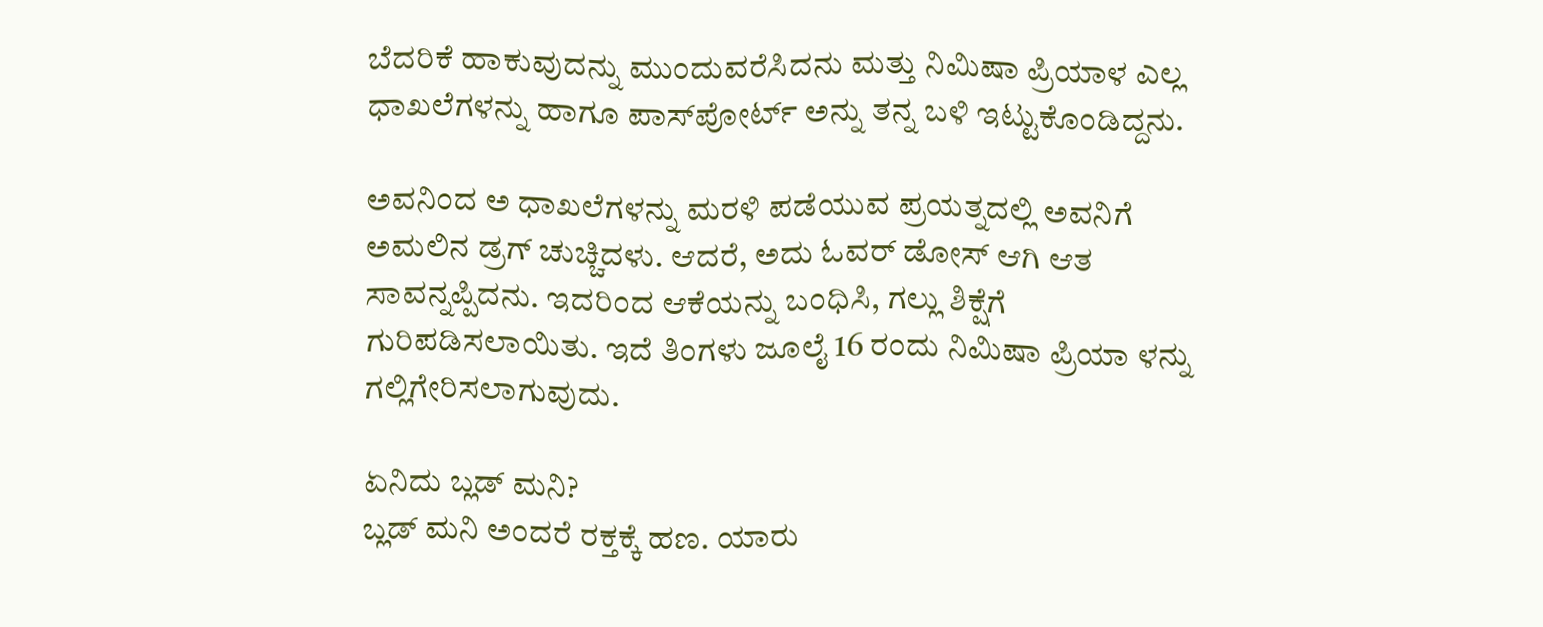ಬೆದರಿಕೆ ಹಾಕುವುದನ್ನು ಮುಂದುವರೆಸಿದನು ಮತ್ತು ನಿಮಿಷಾ ಪ್ರಿಯಾಳ ಎಲ್ಲ ಧಾಖಲೆಗಳನ್ನು ಹಾಗೂ ಪಾಸ್‌ಪೋರ್ಟ್ ಅನ್ನು ತನ್ನ ಬಳಿ ಇಟ್ಟುಕೊಂಡಿದ್ದನು.

ಅವನಿಂದ ಅ ಧಾಖಲೆಗಳನ್ನು ಮರಳಿ ಪಡೆಯುವ ಪ್ರಯತ್ನದಲ್ಲಿ ಅವನಿಗೆ ಅಮಲಿನ ಡ್ರಗ್ ಚುಚ್ಚಿದಳು. ಆದರೆ, ಅದು ಓವರ್ ಡೋಸ್ ಆಗಿ ಆತ ಸಾವನ್ನಪ್ಪಿದನು. ಇದರಿಂದ ಆಕೆಯನ್ನು ಬಂಧಿಸಿ, ಗಲ್ಲು ಶಿಕ್ಷೆಗೆ ಗುರಿಪಡಿಸಲಾಯಿತು. ಇದೆ ತಿಂಗಳು ಜೂಲೈ 16 ರಂದು ನಿಮಿಷಾ ಪ್ರಿಯಾ ಳನ್ನು ಗಲ್ಲಿಗೇರಿಸಲಾಗುವುದು.

ಏನಿದು ಬ್ಲಡ್‌ ಮನಿ?
ಬ್ಲಡ್‌ ಮನಿ ಅಂದರೆ ರಕ್ತಕ್ಕೆ ಹಣ. ಯಾರು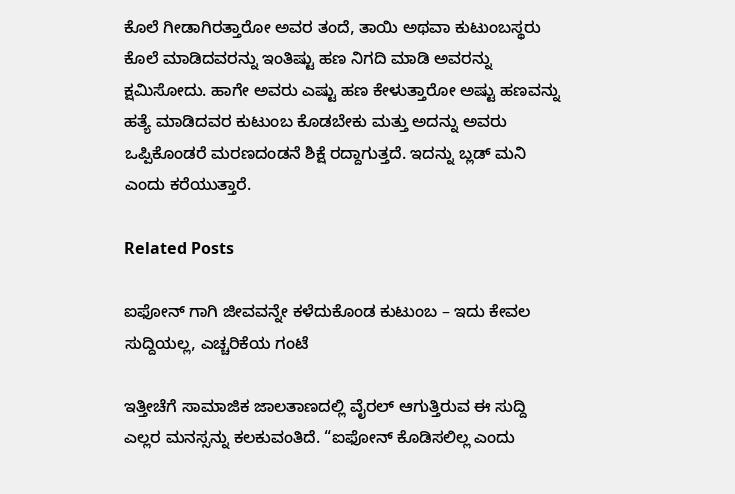ಕೊಲೆ ಗೀಡಾಗಿರತ್ತಾರೋ ಅವರ ತಂದೆ, ತಾಯಿ ಅಥವಾ ಕುಟುಂಬಸ್ಥರು ಕೊಲೆ ಮಾಡಿದವರನ್ನು ಇಂತಿಷ್ಟು ಹಣ ನಿಗದಿ ಮಾಡಿ ಅವರನ್ನು ಕ್ಷಮಿಸೋದು. ಹಾಗೇ ಅವರು ಎಷ್ಟು ಹಣ ಕೇಳುತ್ತಾರೋ ಅಷ್ಟು ಹಣವನ್ನು ಹತ್ಯೆ ಮಾಡಿದವರ ಕುಟುಂಬ ಕೊಡಬೇಕು ಮತ್ತು ಅದನ್ನು ಅವರು ಒಪ್ಪಿಕೊಂಡರೆ ಮರಣದಂಡನೆ ಶಿಕ್ಷೆ ರದ್ದಾಗುತ್ತದೆ. ಇದನ್ನು ಬ್ಲಡ್‌ ಮನಿ ಎಂದು ಕರೆಯುತ್ತಾರೆ.

Related Posts

ಐಫೋನ್ ಗಾಗಿ ಜೀವವನ್ನೇ ಕಳೆದುಕೊಂಡ ಕುಟುಂಬ – ಇದು ಕೇವಲ ಸುದ್ದಿಯಲ್ಲ, ಎಚ್ಚರಿಕೆಯ ಗಂಟೆ

ಇತ್ತೀಚೆಗೆ ಸಾಮಾಜಿಕ ಜಾಲತಾಣದಲ್ಲಿ ವೈರಲ್ ಆಗುತ್ತಿರುವ ಈ ಸುದ್ದಿ ಎಲ್ಲರ ಮನಸ್ಸನ್ನು ಕಲಕುವಂತಿದೆ. “ಐಫೋನ್ ಕೊಡಿಸಲಿಲ್ಲ ಎಂದು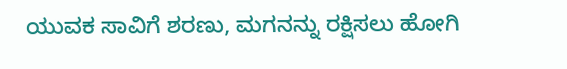ಯುವಕ ಸಾವಿಗೆ ಶರಣು, ಮಗನನ್ನು ರಕ್ಷಿಸಲು ಹೋಗಿ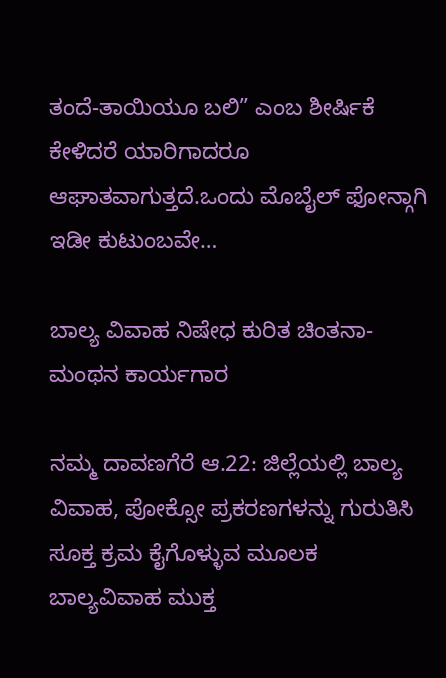ತಂದೆ-ತಾಯಿಯೂ ಬಲಿ” ಎಂಬ ಶೀರ್ಷಿಕೆ ಕೇಳಿದರೆ ಯಾರಿಗಾದರೂ ಆಘಾತವಾಗುತ್ತದೆ.ಒಂದು ಮೊಬೈಲ್ ಫೋನ್ಗಾಗಿ ಇಡೀ ಕುಟುಂಬವೇ…

ಬಾಲ್ಯ ವಿವಾಹ ನಿಷೇಧ ಕುರಿತ ಚಿಂತನಾ-ಮಂಥನ ಕಾರ್ಯಗಾರ

ನಮ್ಮ ದಾವಣಗೆರೆ ಆ.22: ಜಿಲ್ಲೆಯಲ್ಲಿ ಬಾಲ್ಯ ವಿವಾಹ, ಪೋಕ್ಸೋ ಪ್ರಕರಣಗಳನ್ನು ಗುರುತಿಸಿ ಸೂಕ್ತ ಕ್ರಮ ಕೈಗೊಳ್ಳುವ ಮೂಲಕ ಬಾಲ್ಯವಿವಾಹ ಮುಕ್ತ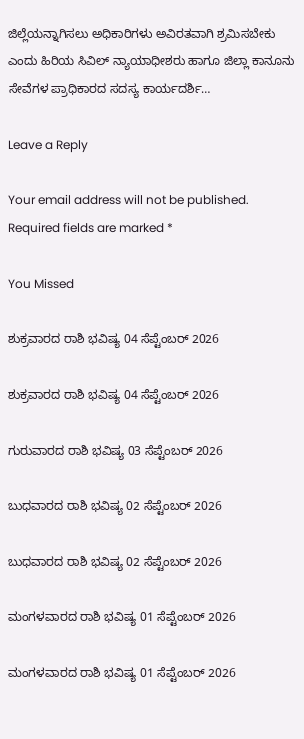ಜಿಲ್ಲೆಯನ್ನಾಗಿಸಲು ಅಧಿಕಾರಿಗಳು ಅವಿರತವಾಗಿ ಶ್ರಮಿಸಬೇಕು ಎಂದು ಹಿರಿಯ ಸಿವಿಲ್ ನ್ಯಾಯಾಧೀಶರು ಹಾಗೂ ಜಿಲ್ಲಾ ಕಾನೂನು ಸೇವೆಗಳ ಪ್ರಾಧಿಕಾರದ ಸದಸ್ಯ ಕಾರ್ಯದರ್ಶಿ…

Leave a Reply

Your email address will not be published. Required fields are marked *

You Missed

ಶುಕ್ರವಾರದ ರಾಶಿ ಭವಿಷ್ಯ 04 ಸೆಪ್ಟೆಂಬರ್ 2026

ಶುಕ್ರವಾರದ ರಾಶಿ ಭವಿಷ್ಯ 04 ಸೆಪ್ಟೆಂಬರ್ 2026

ಗುರುವಾರದ ರಾಶಿ ಭವಿಷ್ಯ 03 ಸೆಪ್ಟೆಂಬರ್ 2026

ಬುಧವಾರದ ರಾಶಿ ಭವಿಷ್ಯ 02 ಸೆಪ್ಟೆಂಬರ್ 2026

ಬುಧವಾರದ ರಾಶಿ ಭವಿಷ್ಯ 02 ಸೆಪ್ಟೆಂಬರ್ 2026

ಮಂಗಳವಾರದ ರಾಶಿ ಭವಿಷ್ಯ 01 ಸೆಪ್ಟೆಂಬರ್ 2026

ಮಂಗಳವಾರದ ರಾಶಿ ಭವಿಷ್ಯ 01 ಸೆಪ್ಟೆಂಬರ್ 2026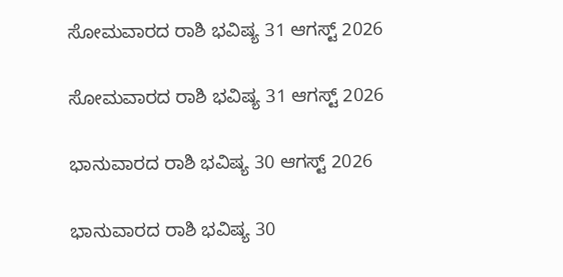ಸೋಮವಾರದ ರಾಶಿ ಭವಿಷ್ಯ 31 ಆಗಸ್ಟ್ 2026

ಸೋಮವಾರದ ರಾಶಿ ಭವಿಷ್ಯ 31 ಆಗಸ್ಟ್ 2026

ಭಾನುವಾರದ ರಾಶಿ ಭವಿಷ್ಯ 30 ಆಗಸ್ಟ್ 2026

ಭಾನುವಾರದ ರಾಶಿ ಭವಿಷ್ಯ 30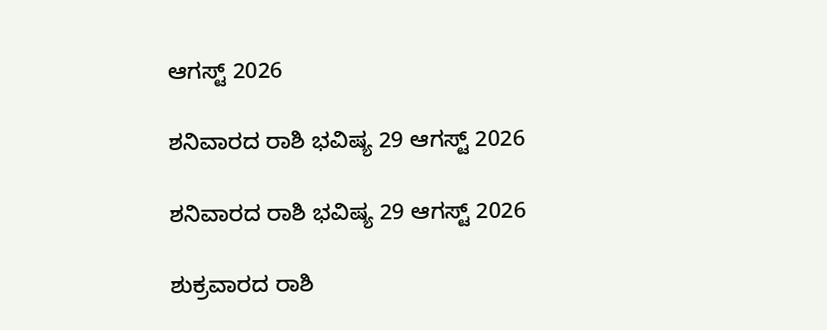ಆಗಸ್ಟ್ 2026

ಶನಿವಾರದ ರಾಶಿ ಭವಿಷ್ಯ 29 ಆಗಸ್ಟ್ 2026

ಶನಿವಾರದ ರಾಶಿ ಭವಿಷ್ಯ 29 ಆಗಸ್ಟ್ 2026

ಶುಕ್ರವಾರದ ರಾಶಿ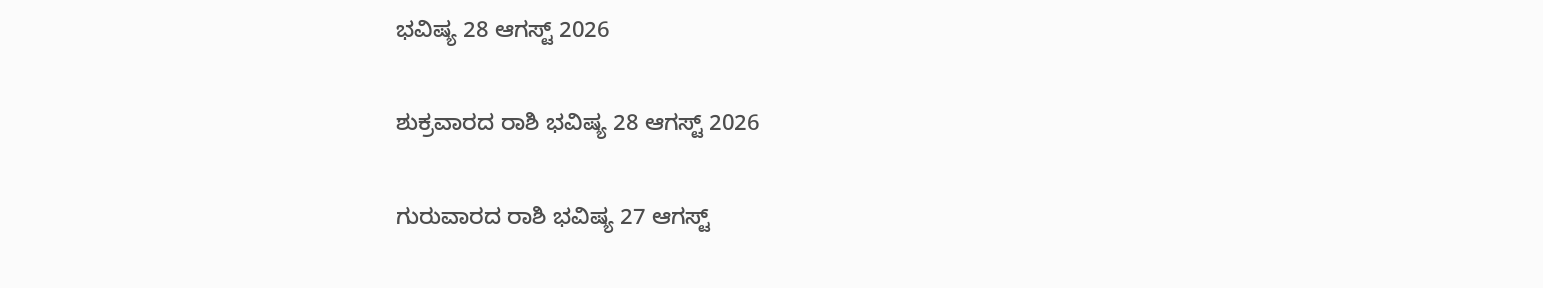ಭವಿಷ್ಯ 28 ಆಗಸ್ಟ್ 2026

ಶುಕ್ರವಾರದ ರಾಶಿ ಭವಿಷ್ಯ 28 ಆಗಸ್ಟ್ 2026

ಗುರುವಾರದ ರಾಶಿ ಭವಿಷ್ಯ 27 ಆಗಸ್ಟ್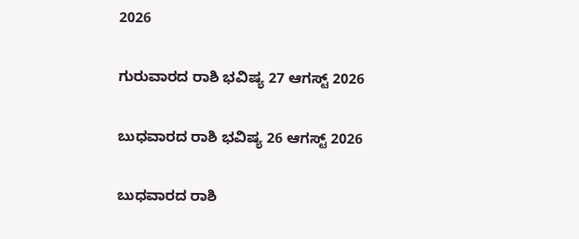2026

ಗುರುವಾರದ ರಾಶಿ ಭವಿಷ್ಯ 27 ಆಗಸ್ಟ್ 2026

ಬುಧವಾರದ ರಾಶಿ ಭವಿಷ್ಯ 26 ಆಗಸ್ಟ್ 2026

ಬುಧವಾರದ ರಾಶಿ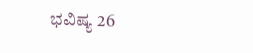ಭವಿಷ್ಯ 26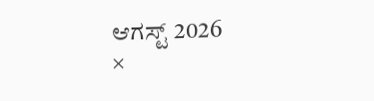ಆಗಸ್ಟ್ 2026
×